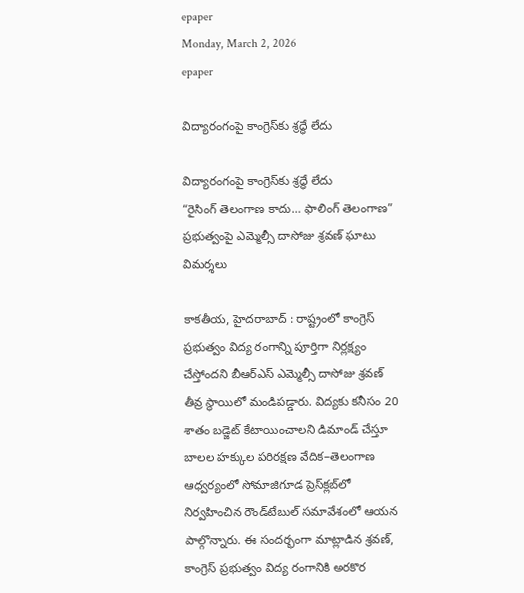epaper
Monday, March 2, 2026
epaper

విద్యారంగంపై కాంగ్రెస్‌కు శ్రద్ధే లేదు

విద్యారంగంపై కాంగ్రెస్‌కు శ్రద్ధే లేదు
“రైసింగ్ తెలంగాణ కాదు… ఫాలింగ్ తెలంగాణ”
ప్రభుత్వంపై ఎమ్మెల్సీ దాసోజు శ్రవణ్ ఘాటు విమర్శలు

కాక‌తీయ‌, హైదరాబాద్ : రాష్ట్రంలో కాంగ్రెస్ ప్రభుత్వం విద్య రంగాన్ని పూర్తిగా నిర్లక్ష్యం చేస్తోందని బీఆర్‌ఎస్ ఎమ్మెల్సీ దాసోజు శ్రవణ్ తీవ్ర స్థాయిలో మండిపడ్డారు. విద్యకు కనీసం 20 శాతం బడ్జెట్ కేటాయించాలని డిమాండ్ చేస్తూ బాలల హక్కుల పరిరక్షణ వేదిక–తెలంగాణ ఆధ్వర్యంలో సోమాజిగూడ ప్రెస్‌క్లబ్‌లో నిర్వహించిన రౌండ్‌టేబుల్ సమావేశంలో ఆయన పాల్గొన్నారు. ఈ సందర్భంగా మాట్లాడిన శ్రవణ్, కాంగ్రెస్ ప్రభుత్వం విద్య రంగానికి అరకొర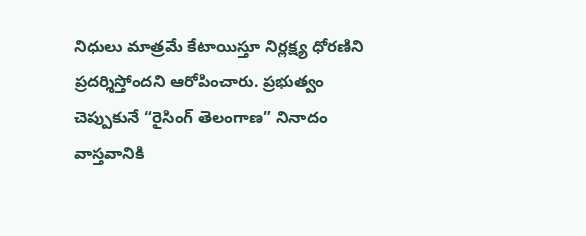నిధులు మాత్రమే కేటాయిస్తూ నిర్లక్ష్య ధోరణిని ప్రదర్శిస్తోందని ఆరోపించారు. ప్రభుత్వం చెప్పుకునే “రైసింగ్ తెలంగాణ” నినాదం వాస్తవానికి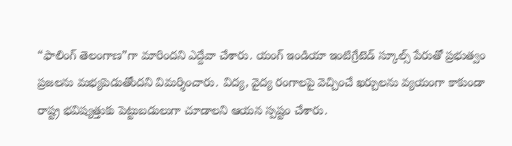“ఫాలింగ్ తెలంగాణ”గా మారిందని ఎద్దేవా చేశారు. యంగ్ ఇండియా ఇంటిగ్రేటెడ్ స్కూల్స్ పేరుతో ప్రభుత్వం ప్రజలను మభ్యపెడుతోందని విమర్శించారు. విద్య, వైద్య రంగాలపై వెచ్చించే ఖర్చులను వ్యయంగా కాకుండా రాష్ట్ర భవిష్యత్తుకు పెట్టుబడులుగా చూడాలని ఆయన స్పష్టం చేశారు.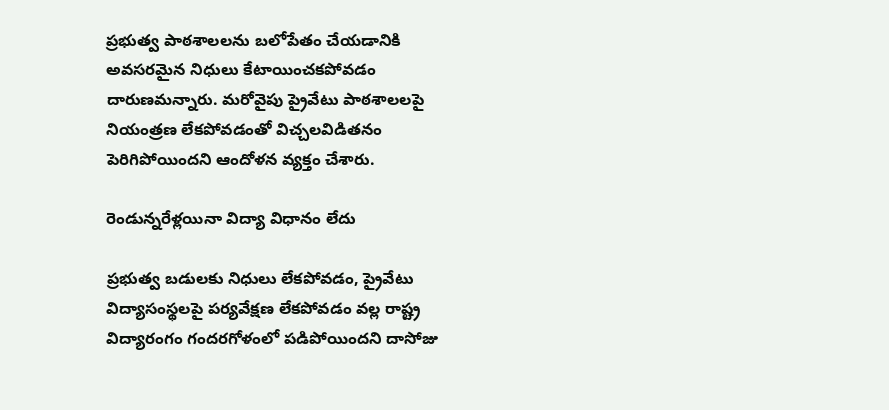ప్రభుత్వ పాఠశాలలను బలోపేతం చేయడానికి అవసరమైన నిధులు కేటాయించకపోవడం దారుణమన్నారు. మరోవైపు ప్రైవేటు పాఠశాలలపై నియంత్రణ లేకపోవడంతో విచ్చలవిడితనం పెరిగిపోయిందని ఆందోళన వ్యక్తం చేశారు.

రెండున్నరేళ్లయినా విద్యా విధానం లేదు

ప్రభుత్వ బడులకు నిధులు లేకపోవడం, ప్రైవేటు విద్యాసంస్థలపై పర్యవేక్షణ లేకపోవడం వల్ల రాష్ట్ర విద్యారంగం గందరగోళంలో పడిపోయిందని దాసోజు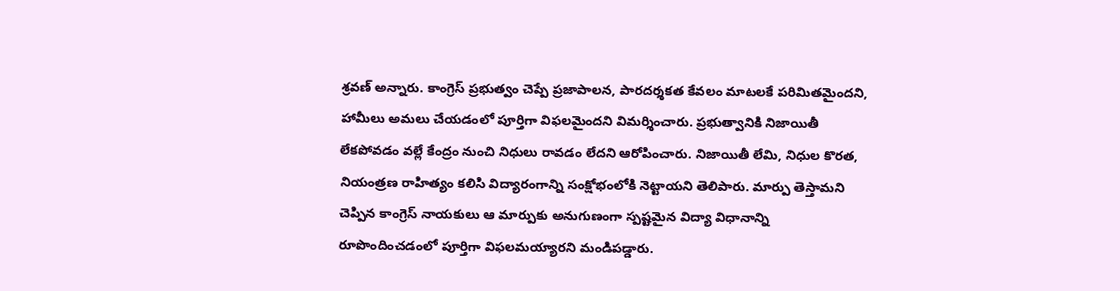శ్రవణ్ అన్నారు. కాంగ్రెస్ ప్రభుత్వం చెప్పే ప్రజాపాలన, పారదర్శకత కేవలం మాటలకే పరిమితమైందని, హామీలు అమలు చేయడంలో పూర్తిగా విఫలమైందని విమర్శించారు. ప్రభుత్వానికి నిజాయితీ లేకపోవడం వల్లే కేంద్రం నుంచి నిధులు రావడం లేదని ఆరోపించారు. నిజాయితీ లేమి, నిధుల కొరత, నియంత్రణ రాహిత్యం కలిసి విద్యారంగాన్ని సంక్షోభంలోకి నెట్టాయని తెలిపారు. మార్పు తెస్తామని చెప్పిన కాంగ్రెస్ నాయకులు ఆ మార్పుకు అనుగుణంగా స్పష్టమైన విద్యా విధానాన్ని రూపొందించడంలో పూర్తిగా విఫలమయ్యారని మండిపడ్డారు.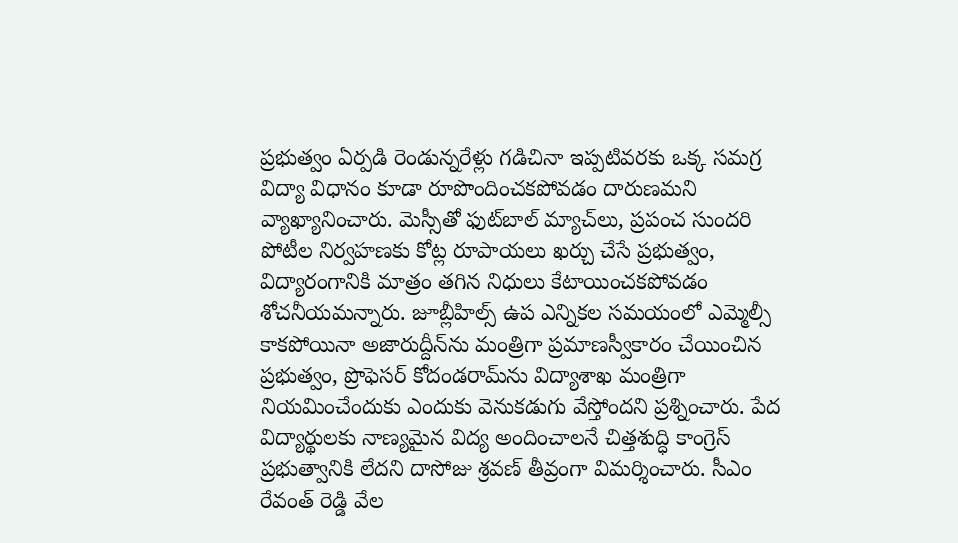ప్రభుత్వం ఏర్పడి రెండున్నరేళ్లు గడిచినా ఇప్పటివరకు ఒక్క సమగ్ర విద్యా విధానం కూడా రూపొందించకపోవడం దారుణమని వ్యాఖ్యానించారు. మెస్సీతో ఫుట్‌బాల్ మ్యాచ్‌లు, ప్రపంచ సుందరి పోటీల నిర్వహణకు కోట్ల రూపాయలు ఖర్చు చేసే ప్రభుత్వం, విద్యారంగానికి మాత్రం తగిన నిధులు కేటాయించకపోవడం శోచనీయమన్నారు. జూబ్లీహిల్స్ ఉప ఎన్నికల సమయంలో ఎమ్మెల్సీ కాకపోయినా అజారుద్దీన్‌ను మంత్రిగా ప్రమాణస్వీకారం చేయించిన ప్రభుత్వం, ప్రొఫెసర్ కోదండరామ్‌ను విద్యాశాఖ మంత్రిగా నియమించేందుకు ఎందుకు వెనుకడుగు వేస్తోందని ప్రశ్నించారు. పేద విద్యార్థులకు నాణ్యమైన విద్య అందించాలనే చిత్తశుద్ధి కాంగ్రెస్ ప్రభుత్వానికి లేదని దాసోజు శ్రవణ్ తీవ్రంగా విమర్శించారు. సీఎం రేవంత్ రెడ్డి వేల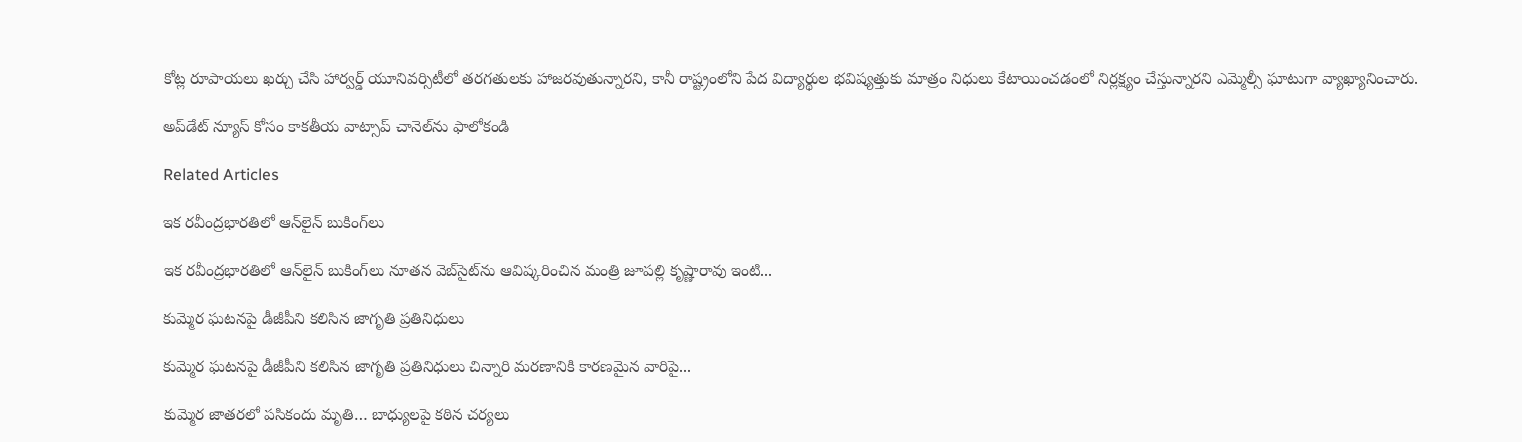కోట్ల రూపాయలు ఖర్చు చేసి హార్వర్డ్ యూనివర్సిటీలో తరగతులకు హాజరవుతున్నారని, కానీ రాష్ట్రంలోని పేద విద్యార్థుల భవిష్యత్తుకు మాత్రం నిధులు కేటాయించడంలో నిర్లక్ష్యం చేస్తున్నారని ఎమ్మెల్సీ ఘాటుగా వ్యాఖ్యానించారు.

అప్‌డేట్ న్యూస్ కోసం కాక‌తీయ వాట్సాప్ చానెల్‌ను ఫాలోకండి

Related Articles

ఇక రవీంద్రభారతిలో ఆన్‌లైన్ బుకింగ్‌లు

ఇక రవీంద్రభారతిలో ఆన్‌లైన్ బుకింగ్‌లు నూతన వెబ్‌సైట్‌ను ఆవిష్కరించిన మంత్రి జూపల్లి కృష్ణారావు ఇంటి...

కుమ్మెర ఘటనపై డీజీపీని కలిసిన జాగృతి ప్రతినిధులు

కుమ్మెర ఘటనపై డీజీపీని కలిసిన జాగృతి ప్రతినిధులు చిన్నారి మరణానికి కారణమైన వారిపై...

కుమ్మెర జాతరలో పసికందు మృతి… బాధ్యులపై కఠిన చర్యలు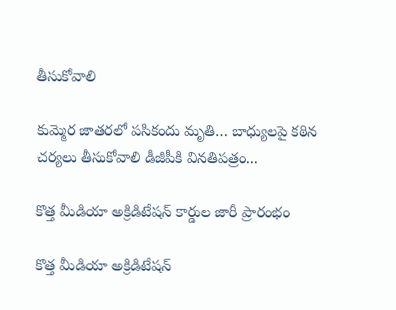తీసుకోవాలి

కుమ్మెర జాతరలో పసికందు మృతి… బాధ్యులపై కఠిన చర్యలు తీసుకోవాలి డీజీపీకి వినతిపత్రం...

కొత్త మీడియా అక్రిడిటేషన్ కార్డుల జారీ ప్రారంభం

కొత్త మీడియా అక్రిడిటేషన్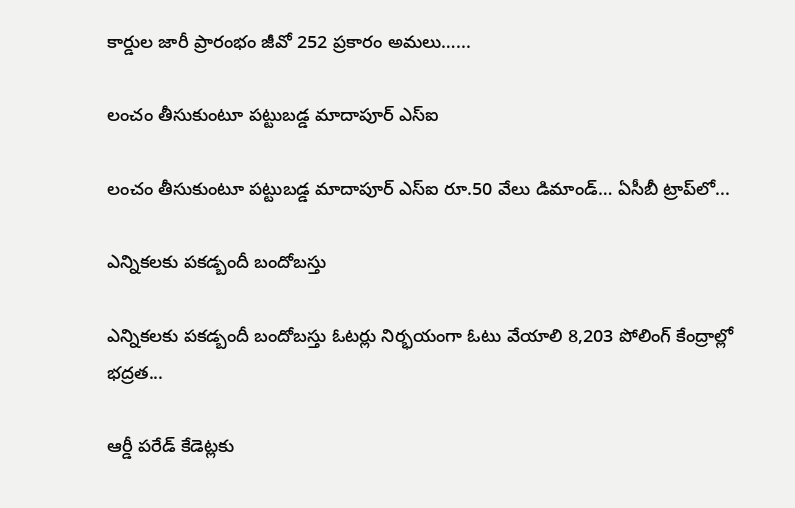కార్డుల జారీ ప్రారంభం జీవో 252 ప్రకారం అమలు…...

లంచం తీసుకుంటూ పట్టుబడ్డ మాదాపూర్ ఎస్‌ఐ

లంచం తీసుకుంటూ పట్టుబడ్డ మాదాపూర్ ఎస్‌ఐ రూ.50 వేలు డిమాండ్‌… ఏసీబీ ట్రాప్‌లో...

ఎన్నికలకు పకడ్బందీ బందోబస్తు

ఎన్నికలకు పకడ్బందీ బందోబస్తు ఓటర్లు నిర్భయంగా ఓటు వేయాలి 8,203 పోలింగ్ కేంద్రాల్లో భద్రత...

ఆర్డీ పరేడ్ కేడెట్లకు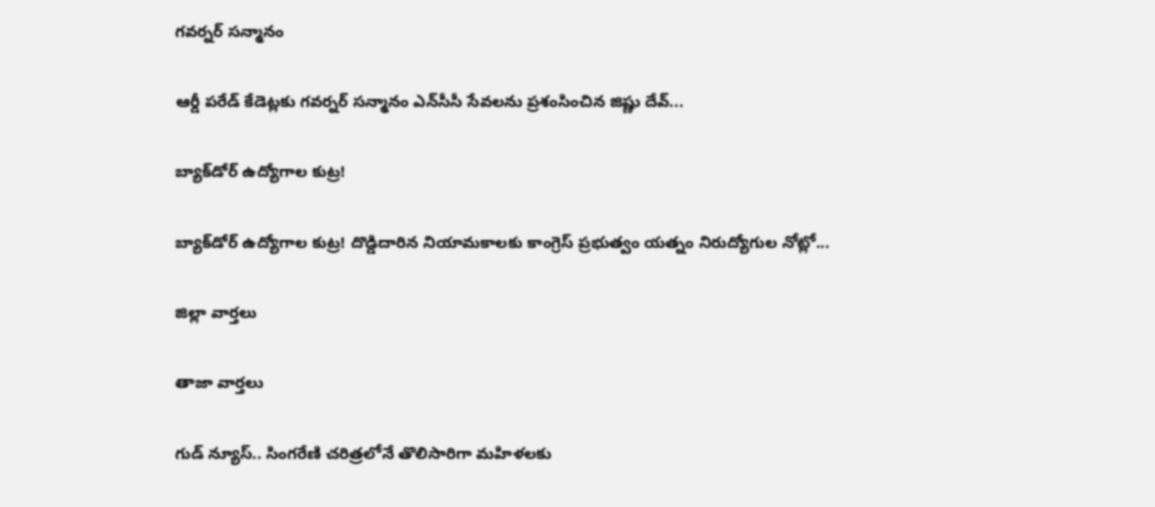గవర్నర్ సన్మానం

ఆర్డీ పరేడ్ కేడెట్లకు గవర్నర్ సన్మానం ఎన్‌సీసీ సేవలను ప్రశంసించిన జిష్ణు దేవ్...

బ్యాక్‌డోర్ ఉద్యోగాల కుట్ర!

బ్యాక్‌డోర్ ఉద్యోగాల కుట్ర! దొడ్డిదారిన నియామకాలకు కాంగ్రెస్ ప్రభుత్వం యత్నం నిరుద్యోగుల నోట్లో...

జిల్లా వార్త‌లు

తాజా వార్త‌లు

గుడ్ న్యూస్.. సింగరేణి చరిత్రలోనే తొలిసారిగా మ‌హిళ‌ల‌కు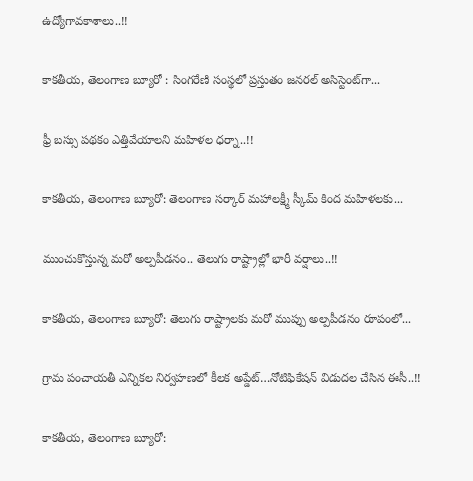ఉద్యోగావ‌కాశాలు..!!

కాక‌తీయ‌, తెలంగాణ బ్యూరో : సింగరేణి సంస్థలో ప్రస్తుతం జనరల్ అసిస్టెంట్‌గా...

ఫ్రీ బస్సు పథకం ఎత్తివేయాలని మహిళల ధర్నా..!!

కాకతీయ, తెలంగాణ బ్యూరో: తెలంగాణ సర్కార్ మహాలక్ష్మీ స్కీమ్ కింద మహిళలకు...

ముంచుకొస్తున్న మరో అల్పపీడనం.. తెలుగు రాష్ట్రాల్లో భారీ వర్షాలు..!!

కాకతీయ, తెలంగాణ బ్యూరో: తెలుగు రాష్ట్రాలకు మరో ముప్పు అల్పపీడనం రూపంలో...

గ్రామ పంచాయ‌తీ ఎన్నిక‌ల నిర్వ‌హ‌ణ‌లో కీల‌క అప్డేట్‌…నోటిఫికేషన్ విడుదల చేసిన ఈసీ..!!

కాకతీయ, తెలంగాణ బ్యూరో: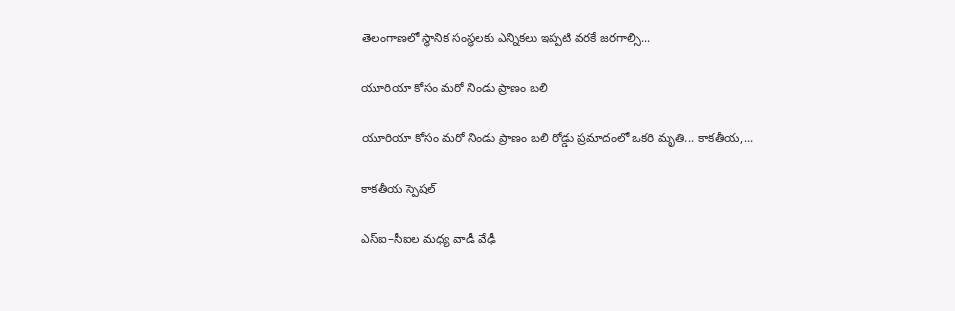తెలంగాణలో స్థానిక సంస్థలకు ఎన్నికలు ఇప్పటి వరకే జరగాల్సి...

యూరియా కోసం మరో నిండు ప్రాణం బలి

యూరియా కోసం మరో నిండు ప్రాణం బలి రోడ్డు ప్రమాదంలో ఒకరి మృతి... కాకతీయ,...

కాక‌తీయ స్పెష‌ల్‌

ఎస్ఐ–సీఐల మ‌ధ్య వాడీ వేఢీ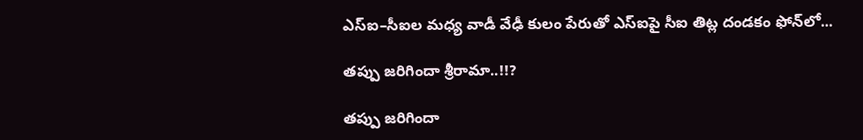ఎస్ఐ–సీఐల మ‌ధ్య వాడీ వేఢీ కులం పేరుతో ఎస్ఐపై సీఐ తిట్ల దండ‌కం ఫోన్‌లో...

త‌ప్పు జ‌రిగిందా శ్రీరామా..!!?

త‌ప్పు జ‌రిగిందా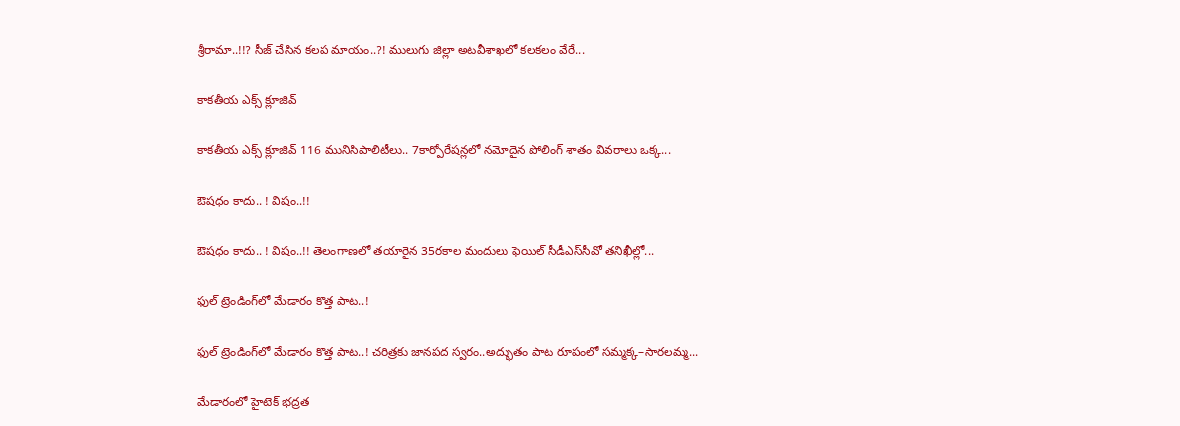శ్రీరామా..!!? సీజ్ చేసిన క‌ల‌ప‌ మాయం..?! ములుగు జిల్లా అట‌వీశాఖ‌లో క‌ల‌క‌లం వేరే...

కాక‌తీయ ఎక్స్ క్లూజివ్

కాక‌తీయ ఎక్స్ క్లూజివ్ 116 మునిసిపాలిటీలు.. 7కార్పోరేష‌న్ల‌లో న‌మోదైన పోలింగ్ శాతం వివ‌రాలు ఒక్క...

ఔష‌ధం కాదు.. ! విషం..!!

ఔష‌ధం కాదు.. ! విషం..!! తెలంగాణలో తయారైన 35ర‌కాల మందులు ఫెయిల్‌ సీడీఎస్‌సీవో తనిఖీల్లో...

ఫుల్ ట్రెండింగ్‌లో మేడారం కొత్త పాట..!

ఫుల్ ట్రెండింగ్‌లో మేడారం కొత్త పాట..! చరిత్రకు జానపద స్వరం..అద్భుతం పాట రూపంలో సమ్మక్క–సారలమ్మ...

మేడారంలో హైటెక్ భద్రత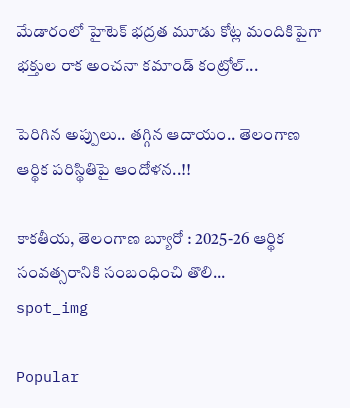మేడారంలో హైటెక్ భద్రత మూడు కోట్ల మందికిపైగా భక్తుల రాక అంచనా కమాండ్ కంట్రోల్...

పెరిగిన అప్పులు.. తగ్గిన ఆదాయం.. తెలంగాణ ఆర్థిక పరిస్థితిపై ఆందోళన..!!

కాకతీయ, తెలంగాణ బ్యూరో : 2025-26 ఆర్థిక సంవత్సరానికి సంబంధించి తొలి...
spot_img

Popular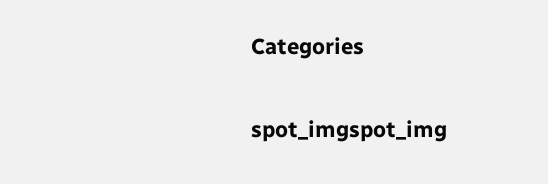Categories

spot_imgspot_img